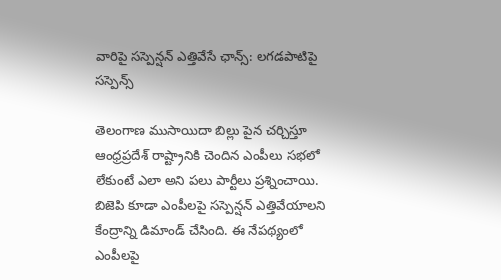వారిపై సస్పెన్షన్ ఎత్తివేసే ఛాన్స్: లగడపాటిపై సస్పెన్స్

తెలంగాణ ముసాయిదా బిల్లు పైన చర్చిస్తూ ఆంధ్రప్రదేశ్ రాష్ట్రానికి చెందిన ఎంపీలు సభలో లేకుంటే ఎలా అని పలు పార్టీలు ప్రశ్నించాయి. బిజెపి కూడా ఎంపీలపై సస్పెన్షన్ ఎత్తివేయాలని కేంద్రాన్ని డిమాండ్ చేసింది. ఈ నేపథ్యంలో ఎంపీలపై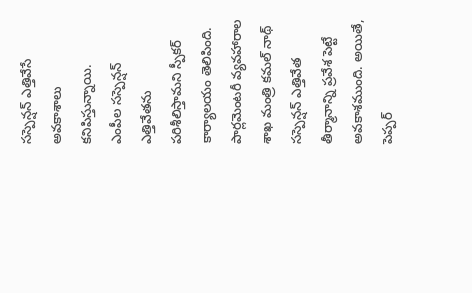సస్పెన్షన్ ఎత్తివేసే అవకాశాలు కనిపిస్తున్నాయి.
ఎంపీల సస్పెన్షన్ ఎత్తివేతను పరిశీలిస్తామని స్పీకర్ కార్యాలయం తెలిపింది. పార్లమెంటరీ వ్యవహారాల శాఖ మంత్రి కమల్ నాథ్ సస్పెన్షన్ ఎత్తివేత తీర్మానాన్ని ప్రవేశ పెట్టే అవకాశముంది. అయితే, పెప్పర్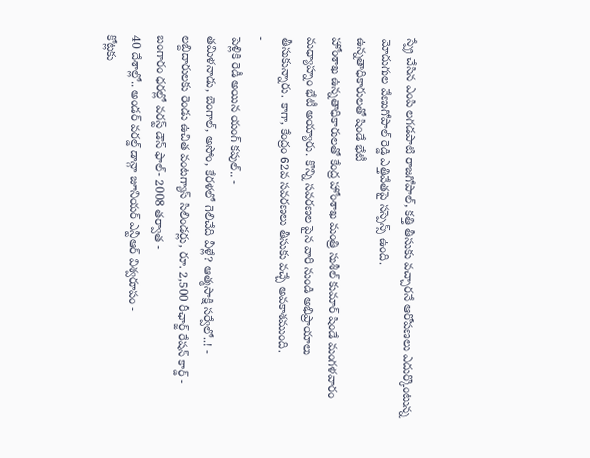స్ప్రే చేసిన ఎంపి లగడపాటి రాజగోపాల్, కత్తి తీసుకు వచ్చారనే ఆరోపణలు ఎదుర్కొంటున్న మోదుగుల వేణుగోపాల్ రెడ్డి ఎత్తివేతపై సస్పెన్స్ ఉంది.
ఉన్నతాధికారులతో షిండే భేటీ
హోంశాఖ ఉన్నతాధికారులతో కేంద్ర హోంశాఖ మంత్రి సుశీల్ కుమార్ షిండే మంగళవారం మధ్యాహ్నం భేటీ అయ్యారు. కొన్ని సవరణల పైన వారి నుండి అభిప్రాయాలు తీసుకున్నారు. కాగా, కేంద్రం 62వ సవరణలు తీసుకు వచ్చే అవకాశముంది.
-
పెళ్లికి రెడీ అయిన యంగ్ కపుల్.. -
తమిళనాడు, బెంగాల్, అసోం, కేరళలో గెలిచేది వీళ్లే? ఆత్మసాక్షి సర్వేలో..! -
లబ్దిదారులకు రెండు ఉచిత వంటగ్యాస్ సిలిండర్లు, రూ. 2,500 రీఛార్జ్ రేషన్ కార్డ్ -
బంగారం ధరల్లో వరస్ట్ డౌన్ ఫాల్- 2008 తర్వాత -
40 దేశాల్లో.. అండర్ వరల్డ్ డాన్గా జూనియర్ ఎన్టీఆర్ విశ్వరూపం -
కోట్లకు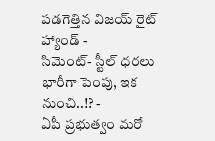పడగెత్తిన విజయ్ రైట్ హ్యాండ్ -
సిమెంట్- స్టీల్ ధరలు భారీగా పెంపు, ఇక నుంచి..!? -
ఏపీ ప్రభుత్వం మరో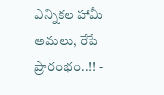ఎన్నికల హామీ అమలు, రేపే ప్రారంభం..!! -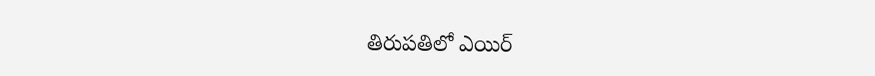తిరుపతిలో ఎయిర్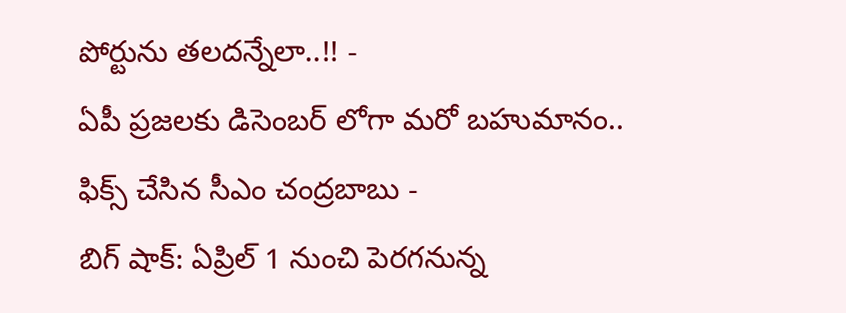పోర్టును తలదన్నేలా..!! -
ఏపీ ప్రజలకు డిసెంబర్ లోగా మరో బహుమానం.. ఫిక్స్ చేసిన సీఎం చంద్రబాబు -
బిగ్ షాక్: ఏప్రిల్ 1 నుంచి పెరగనున్న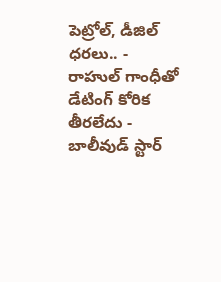పెట్రోల్, డీజిల్ ధరలు.. -
రాహుల్ గాంధీతో డేటింగ్ కోరిక తీరలేదు - బాలీవుడ్ స్టార్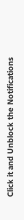Click it and Unblock the Notifications